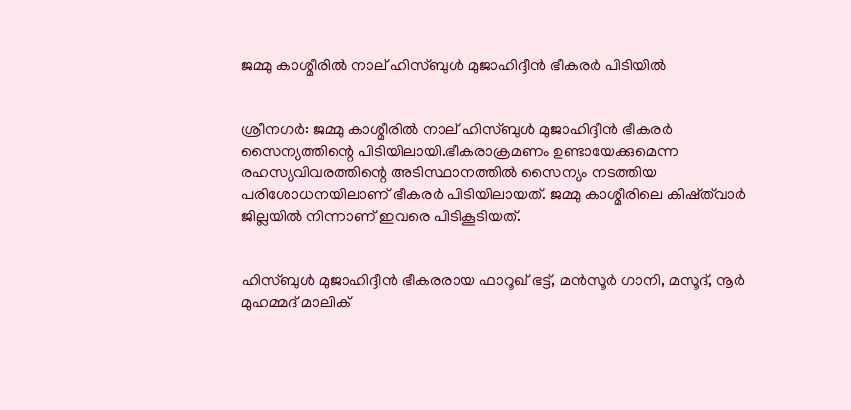ജമ്മു കാശ്മീരില്‍ നാല് ഹിസ്ബുള്‍ മുജാഹിദ്ദീന്‍ ഭീകരര്‍ പിടിയില്‍


ശ്രീനഗര്‍: ജമ്മു കാശ്മീരില്‍ നാല് ഹിസ്ബുള്‍ മുജാഹിദ്ദീന്‍ ഭീകരര്‍ സൈന്യത്തിന്റെ പിടിയിലായി.ഭീകരാക്രമണം ഉണ്ടായേക്കുമെന്ന രഹസ്യവിവരത്തിന്റെ അടിസ്ഥാനത്തില്‍ സൈന്യം നടത്തിയ പരിശോധനയിലാണ് ഭീകരര്‍ പിടിയിലായത്. ജമ്മു കാശ്മീരിലെ കിഷ്ത്‌വാര്‍ ജില്ലയില്‍ നിന്നാണ് ഇവരെ പിടികൂടിയത്.


ഹിസ്ബുള്‍ മുജാഹിദ്ദീന്‍ ഭീകരരായ ഫാറൂഖ് ഭട്ട്, മന്‍സൂര്‍ ഗാനി, മസൂദ്, നൂര്‍ മുഹമ്മദ് മാലിക്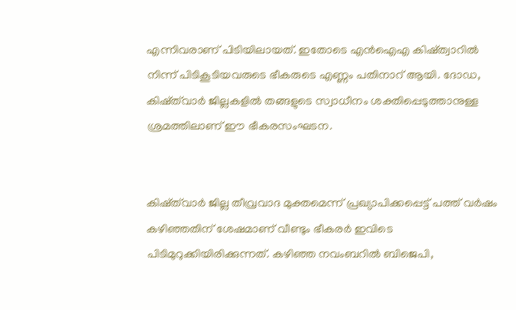എന്നിവരാണ് പിടിയിലായത്. ഇതോടെ എന്‍ഐഎ കിഷ്ത്വാറില്‍ നിന്ന് പിടികൂടിയവരുടെ ഭീകരുടെ എണ്ണം പതിനാറ് ആയി. ദോഡ, കിഷ്ത്‌വാര്‍ ജില്ലകളില്‍ തങ്ങളുടെ സ്വാധീനം ശക്തിപ്പെടുത്താനുള്ള ശ്രമത്തിലാണ് ഈ ഭീകരസംഘടന.


കിഷ്ത്‌വാര്‍ ജില്ല തീവ്രവാദ മുക്തമെന്ന് പ്രഖ്യാപിക്കപ്പെട്ട് പത്ത് വര്‍ഷം കഴിഞ്ഞതിന് ശേഷമാണ് വീണ്ടും ഭീകരര്‍ ഇവിടെ പിടിമുറുക്കിയിരിക്കുന്നത്. കഴിഞ്ഞ നവംബറില്‍ ബിജെപി,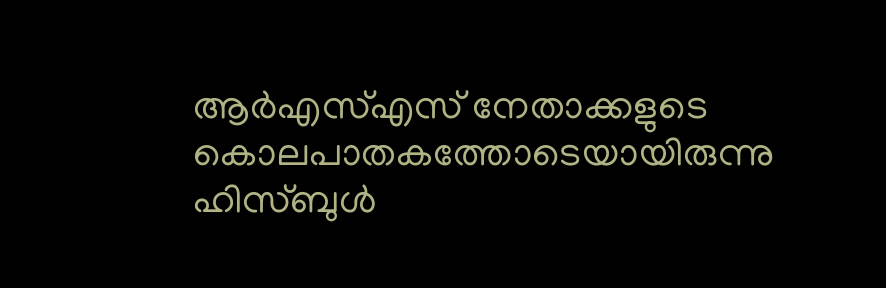ആര്‍എസ്‌എസ് നേതാക്കളുടെ കൊലപാതകത്തോടെയായിരുന്നു ഹിസ്ബുള്‍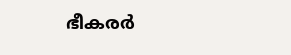ഭീകരര്‍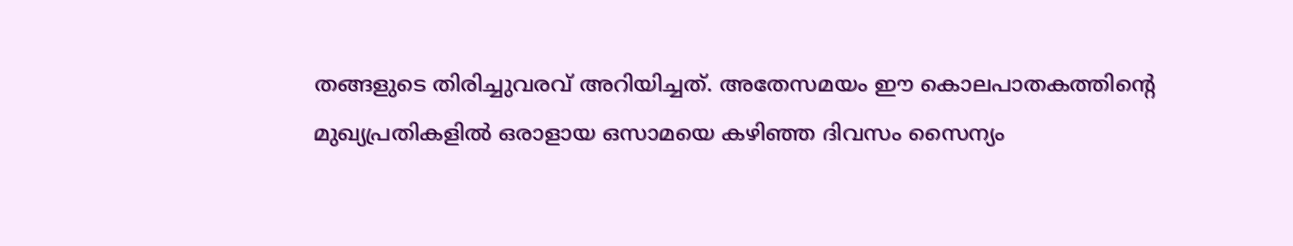തങ്ങളുടെ തിരിച്ചുവരവ് അറിയിച്ചത്. അതേസമയം ഈ കൊലപാതകത്തിന്റെ മുഖ്യപ്രതികളില്‍ ഒരാളായ ഒസാമയെ കഴിഞ്ഞ ദിവസം സൈന്യം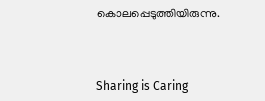കൊലപ്പെടുത്തിയിരുന്നു.



Sharing is Caring